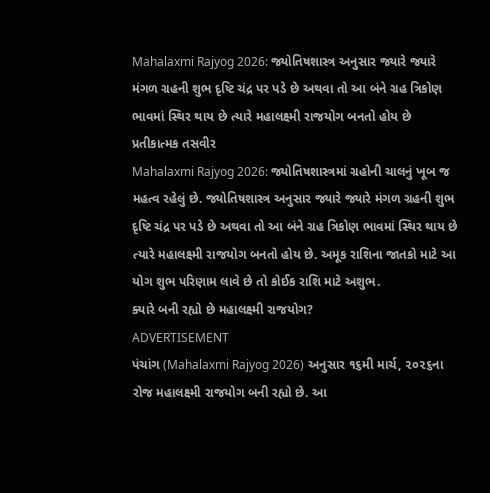Mahalaxmi Rajyog 2026: જ્યોતિષશાસ્ત્ર અનુસાર જ્યારે જ્યારે મંગળ ગ્રહની શુભ દૃષ્ટિ ચંદ્ર પર પડે છે અથવા તો આ બંને ગ્રહ ત્રિકોણ ભાવમાં સ્થિર થાય છે ત્યારે મહાલક્ષ્મી રાજયોગ બનતો હોય છે
પ્રતીકાત્મક તસવીર
Mahalaxmi Rajyog 2026: જ્યોતિષશાસ્ત્રમાં ગ્રહોની ચાલનું ખૂબ જ મહત્વ રહેલું છે. જ્યોતિષશાસ્ત્ર અનુસાર જ્યારે જ્યારે મંગળ ગ્રહની શુભ દૃષ્ટિ ચંદ્ર પર પડે છે અથવા તો આ બંને ગ્રહ ત્રિકોણ ભાવમાં સ્થિર થાય છે ત્યારે મહાલક્ષ્મી રાજયોગ બનતો હોય છે. અમૂક રાશિના જાતકો માટે આ યોગ શુભ પરિણામ લાવે છે તો કોઈક રાશિ માટે અશુભ.
ક્યારે બની રહ્યો છે મહાલક્ષ્મી રાજયોગ?
ADVERTISEMENT
પંચાંગ (Mahalaxmi Rajyog 2026) અનુસાર ૧૬મી માર્ચ, ૨૦૨૬ના રોજ મહાલક્ષ્મી રાજયોગ બની રહ્યો છે. આ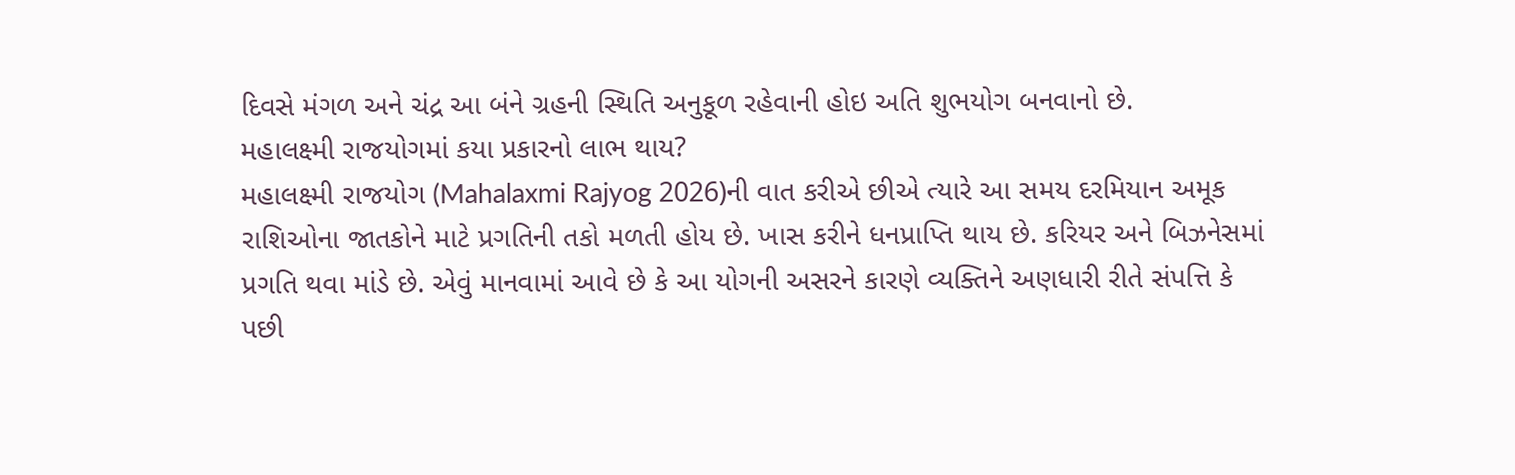દિવસે મંગળ અને ચંદ્ર આ બંને ગ્રહની સ્થિતિ અનુકૂળ રહેવાની હોઇ અતિ શુભયોગ બનવાનો છે.
મહાલક્ષ્મી રાજયોગમાં કયા પ્રકારનો લાભ થાય?
મહાલક્ષ્મી રાજયોગ (Mahalaxmi Rajyog 2026)ની વાત કરીએ છીએ ત્યારે આ સમય દરમિયાન અમૂક રાશિઓના જાતકોને માટે પ્રગતિની તકો મળતી હોય છે. ખાસ કરીને ધનપ્રાપ્તિ થાય છે. કરિયર અને બિઝનેસમાં પ્રગતિ થવા માંડે છે. એવું માનવામાં આવે છે કે આ યોગની અસરને કારણે વ્યક્તિને અણધારી રીતે સંપત્તિ કે પછી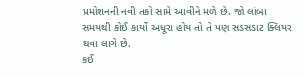પ્રમોશનની નવી તકો સામે આવીને મળે છે. જો લાંબા સમયથી કોઈ કાર્યો અધૂરા હોય તો તે પણ સડસડાટ ક્લિયર થવા લાગે છે.
કઈ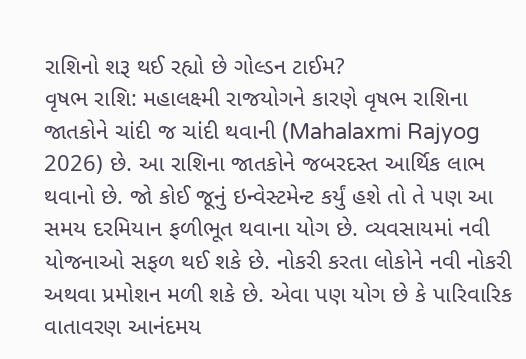રાશિનો શરૂ થઈ રહ્યો છે ગોલ્ડન ટાઈમ?
વૃષભ રાશિ: મહાલક્ષ્મી રાજયોગને કારણે વૃષભ રાશિના જાતકોને ચાંદી જ ચાંદી થવાની (Mahalaxmi Rajyog 2026) છે. આ રાશિના જાતકોને જબરદસ્ત આર્થિક લાભ થવાનો છે. જો કોઈ જૂનું ઇન્વેસ્ટમેન્ટ કર્યું હશે તો તે પણ આ સમય દરમિયાન ફળીભૂત થવાના યોગ છે. વ્યવસાયમાં નવી યોજનાઓ સફળ થઈ શકે છે. નોકરી કરતા લોકોને નવી નોકરી અથવા પ્રમોશન મળી શકે છે. એવા પણ યોગ છે કે પારિવારિક વાતાવરણ આનંદમય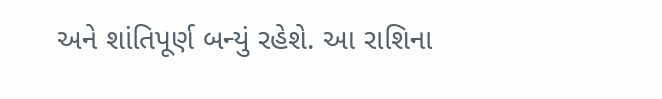અને શાંતિપૂર્ણ બન્યું રહેશે. આ રાશિના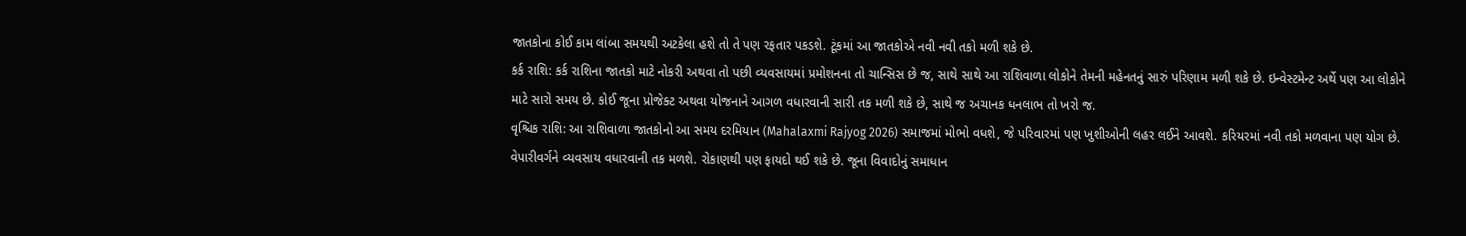જાતકોના કોઈ કામ લાંબા સમયથી અટકેલા હશે તો તે પણ રફતાર પકડશે. ટૂંકમાં આ જાતકોએ નવી નવી તકો મળી શકે છે.
કર્ક રાશિ: કર્ક રાશિના જાતકો માટે નોકરી અથવા તો પછી વ્યવસાયમાં પ્રમોશનના તો ચાન્સિસ છે જ, સાથે સાથે આ રાશિવાળા લોકોને તેમની મહેનતનું સારું પરિણામ મળી શકે છે. ઇન્વેસ્ટમેન્ટ અર્થે પણ આ લોકોને માટે સારો સમય છે. કોઈ જૂના પ્રોજેક્ટ અથવા યોજનાને આગળ વધારવાની સારી તક મળી શકે છે, સાથે જ અચાનક ધનલાભ તો ખરો જ.
વૃશ્ચિક રાશિ: આ રાશિવાળા જાતકોનો આ સમય દરમિયાન (Mahalaxmi Rajyog 2026) સમાજમાં મોભો વધશે, જે પરિવારમાં પણ ખુશીઓની લહર લઈને આવશે. કરિયરમાં નવી તકો મળવાના પણ યોગ છે. વેપારીવર્ગને વ્યવસાય વધારવાની તક મળશે. રોકાણથી પણ ફાયદો થઈ શકે છે. જૂના વિવાદોનું સમાધાન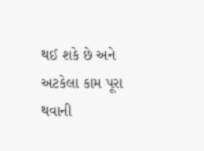થઈ શકે છે અને અટકેલા કામ પૂરા થવાની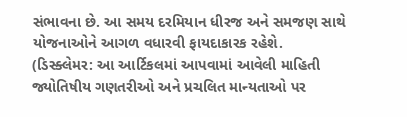સંભાવના છે. આ સમય દરમિયાન ધીરજ અને સમજણ સાથે યોજનાઓને આગળ વધારવી ફાયદાકારક રહેશે.
(ડિસ્ક્લેમર: આ આર્ટિકલમાં આપવામાં આવેલી માહિતી જ્યોતિષીય ગણતરીઓ અને પ્રચલિત માન્યતાઓ પર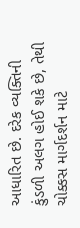આધારિત છે. દરેક વ્યક્તિની કુંડળી અલગ હોઈ શકે છે, તેથી ચોક્કસ માર્ગદર્શન માટે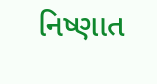નિષ્ણાત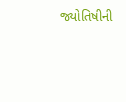જ્યોતિષીની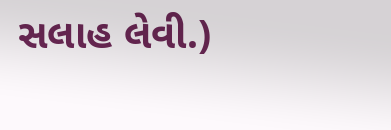સલાહ લેવી.)